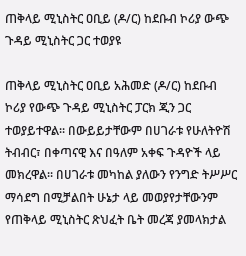ጠቅላይ ሚኒስትር ዐቢይ (ዶ/ር) ከደቡብ ኮሪያ ውጭ ጉዳይ ሚኒስትር ጋር ተወያዩ

ጠቅላይ ሚኒስትር ዐቢይ አሕመድ (ዶ/ር) ከደቡብ ኮሪያ የውጭ ጉዳይ ሚኒስትር ፓርክ ጂን ጋር ተወያይተዋል፡፡ በውይይታቸውም በሀገራቱ የሁለትዮሽ ትብብር፣ በቀጣናዊ እና በዓለም አቀፍ ጉዳዮች ላይ መክረዋል፡፡ በሀገራቱ መካከል ያለውን የንግድ ትሥሥር ማሳደግ በሚቻልበት ሁኔታ ላይ መወያየታቸውንም የጠቅላይ ሚኒስትር ጽህፈት ቤት መረጃ ያመላክታል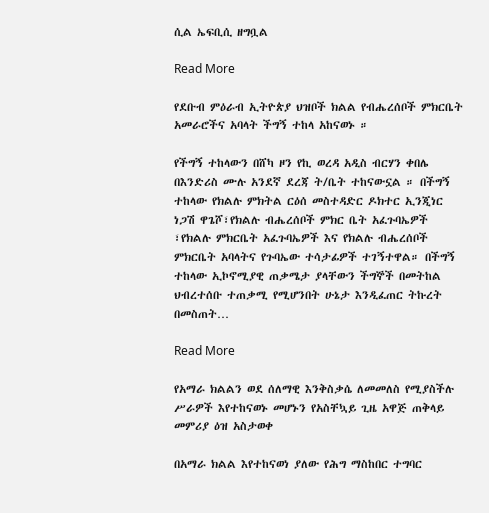ሲል ኤፍቢሲ ዘግቧል

Read More

የደቡብ ምዕራብ ኢትዮጵያ ህዝቦች ክልል የብሔረሰቦች ምክርቤት አመራሮችና አባላት ችግኝ ተከላ አከናወኑ ።

የችግኝ ተከላውን በሸካ ዞን የኪ ወረዳ አዲስ ብርሃን ቀበሌ በእንድሪስ ሙሉ አንደኛ ደረጃ ት/ቤት ተከናውኗል ። በችግኝ ተከላው የክልሉ ምክትል ርዕሰ መስተዳድር ዶክተር ኢንጂነር ነጋሽ ዋጌሾ፣የክልሉ ብሔረሰቦች ምክር ቤት አፈጉባኤዎች ፣የክልሉ ምክርቤት አፈጉባኤዎች እና የክልሉ ብሔረሰቦች ምክርቤት አባላትና የጉባኤው ተሳታፊዎች ተገኝተዋል። በችግኝ ተከላው ኢኮኖሚያዊ ጠቃሜታ ያላቸውን ችግኞች በመትከል ህብረተሰቡ ተጠቃሚ የሚሆንበት ሁኔታ እንዲፈጠር ትኩረት በመስጠት…

Read More

የአማራ ክልልን ወደ ሰለማዊ እንቅስቃሴ ለመመለስ የሚያስችሉ ሥራዎች እየተከናወኑ መሆኑን የአስቸኳይ ጊዜ አዋጅ ጠቅላይ መምሪያ ዕዝ አስታወቀ

በአማራ ክልል እየተከናወነ ያለው የሕግ ማስከበር ተግባር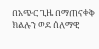በአጭር ጊዜ በማጠናቀቅ ክልሉን ወደ ሰለማዊ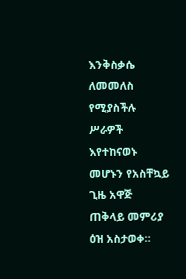እንቅስቃሴ ለመመለስ የሚያስችሉ ሥራዎች እየተከናወኑ መሆኑን የአስቸኳይ ጊዜ አዋጅ ጠቅላይ መምሪያ ዕዝ አስታወቀ።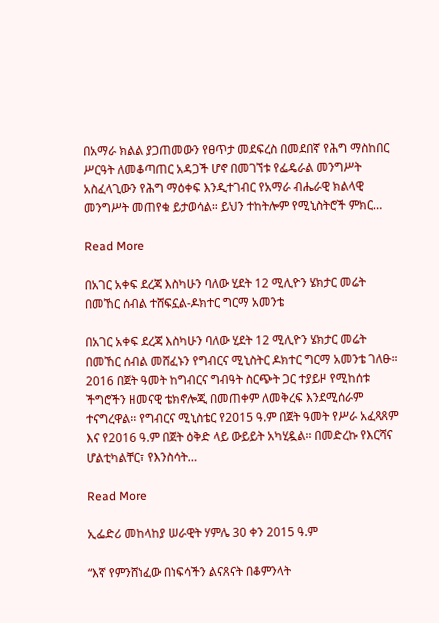በአማራ ክልል ያጋጠመውን የፀጥታ መደፍረስ በመደበኛ የሕግ ማስከበር ሥርዓት ለመቆጣጠር አዳጋች ሆኖ በመገኘቱ የፌዴራል መንግሥት አስፈላጊውን የሕግ ማዕቀፍ እንዲተገብር የአማራ ብሔራዊ ክልላዊ መንግሥት መጠየቁ ይታወሳል። ይህን ተከትሎም የሚኒስትሮች ምክር…

Read More

በአገር አቀፍ ደረጃ እስካሁን ባለው ሂደት 12 ሚሊዮን ሄክታር መሬት በመኸር ሰብል ተሸፍኗል-ዶክተር ግርማ አመንቴ

በአገር አቀፍ ደረጃ እስካሁን ባለው ሂደት 12 ሚሊዮን ሄክታር መሬት በመኸር ሰብል መሸፈኑን የግብርና ሚኒስትር ዶክተር ግርማ አመንቴ ገለፁ። 2016 በጀት ዓመት ከግብርና ግብዓት ስርጭት ጋር ተያይዞ የሚከሰቱ ችግሮችን ዘመናዊ ቴክኖሎጂ በመጠቀም ለመቅረፍ እንደሚሰራም ተናግረዋል፡፡ የግብርና ሚኒስቴር የ2015 ዓ.ም በጀት ዓመት የሥራ አፈጻጸም እና የ2016 ዓ.ም በጀት ዕቅድ ላይ ውይይት አካሂዷል፡፡ በመድረኩ የእርሻና ሆልቲካልቸር፣ የእንስሳት…

Read More

ኢፌድሪ መከላከያ ሠራዊት ሃምሌ 30 ቀን 2015 ዓ.ም

“እኛ የምንሸነፈው በነፍሳችን ልናጸናት በቆምንላት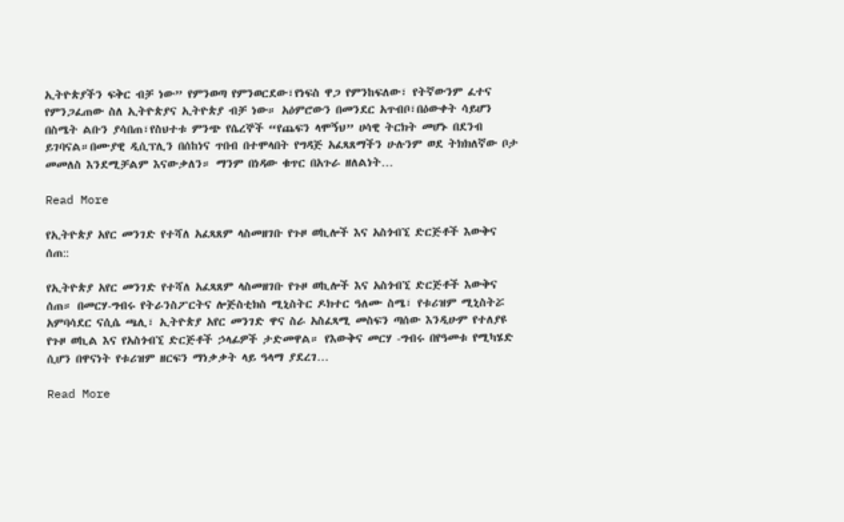ኢትዮጵያችን ፍቅር ብቻ ነው” የምንወጣ የምንወርደው፣የነፍስ ዋጋ የምንከፍለው፣ የትኛውንም ፈተና የምንጋፈጠው ስለ ኢትዮጵያና ኢትዮጵያ ብቻ ነው። አዕምሮውን በመንደር አጥብቦ፣በዕውቀት ሳይሆን በስሜት ልቡን ያሳበጠ፣የስህተቱ ምንጭ የሴረኞች “የጨፍን ላሞኝህ” ሀሳዊ ትርክት መሆኑ በደንብ ይገባናል።በሙያዊ ዲሲፕሊን በሰከነና ጥበብ በተሞላበት የግዳጅ አፈጻጸማችን ሁሉንም ወደ ትክክለኛው ቦታ መመለስ እንደሚቻልም እናውቃለን። ማንም በነዳው ቁጥር በአጉራ ዘለልነት…

Read More

የኢትዮጵያ አየር መንገድ የተሻለ አፈጻጸም ላስመዘገቡ የጉዞ ወኪሎች እና አስጎብኚ ድርጅቶች እውቅና ሰጠ::

የኢትዮጵያ አየር መንገድ የተሻለ አፈጻጸም ላስመዘገቡ የጉዞ ወኪሎች እና አስጎብኚ ድርጅቶች እውቅና ሰጠ። በመርሃ-ግብሩ የትራንስፖርትና ሎጅስቲክስ ሚኒስትር ዶክተር ዓለሙ ስሜ፣ የቱሪዝም ሚኒስትሯ አምባሳደር ናሲሴ ጫሊ፣ ኢትዮጵያ አየር መንገድ ዋና ስራ አስፈጻሚ መስፍን ጣሰው እንዲሁም የተለያዩ የጉዞ ወኪል እና የአስጎብኚ ድርጅቶች ኃላፊዎች ታድመዋል። የእውቅና መርሃ -ግብሩ በየዓመቱ የሚካሄድ ሲሆን በዋናነት የቱሪዝም ዘርፍን ማነቃቃት ላይ ዓላማ ያደረገ…

Read More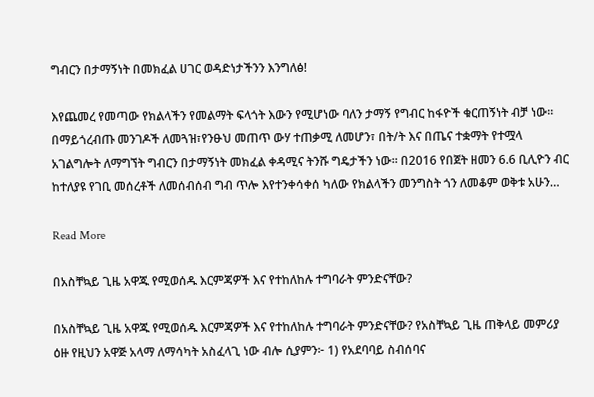ግብርን በታማኝነት በመክፈል ሀገር ወዳድነታችንን እንግለፅ!

እየጨመረ የመጣው የክልላችን የመልማት ፍላጎት እውን የሚሆነው ባለን ታማኝ የግብር ከፋዮች ቁርጠኝነት ብቻ ነው። በማይጎረብጡ መንገዶች ለመጓዝ፣የንፁህ መጠጥ ውሃ ተጠቃሚ ለመሆን፣ በት/ት እና በጤና ተቋማት የተሟላ አገልግሎት ለማግኘት ግብርን በታማኝነት መክፈል ቀዳሚና ትንሹ ግዴታችን ነው። በ2016 የበጀት ዘመን 6.6 ቢሊዮን ብር ከተለያዩ የገቢ መሰረቶች ለመሰብሰብ ግብ ጥሎ እየተንቀሳቀሰ ካለው የክልላችን መንግስት ጎን ለመቆም ወቅቱ አሁን…

Read More

በአስቸኳይ ጊዜ አዋጁ የሚወሰዱ እርምጃዎች እና የተከለከሉ ተግባራት ምንድናቸው?

በአስቸኳይ ጊዜ አዋጁ የሚወሰዱ እርምጃዎች እና የተከለከሉ ተግባራት ምንድናቸው? የአስቸኳይ ጊዜ ጠቅላይ መምሪያ ዕዙ የዚህን አዋጅ አላማ ለማሳካት አስፈላጊ ነው ብሎ ሲያምን፦ 1) የአደባባይ ስብሰባና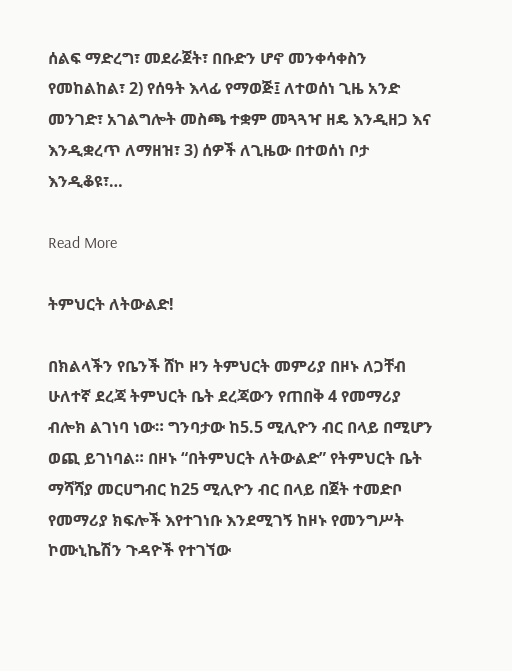ሰልፍ ማድረግ፣ መደራጀት፣ በቡድን ሆኖ መንቀሳቀስን የመከልከል፣ 2) የሰዓት እላፊ የማወጅ፤ ለተወሰነ ጊዜ አንድ መንገድ፣ አገልግሎት መስጫ ተቋም መጓጓዣ ዘዴ እንዲዘጋ እና እንዲቋረጥ ለማዘዝ፣ 3) ሰዎች ለጊዜው በተወሰነ ቦታ እንዲቆዩ፣…

Read More

ትምህርት ለትውልድ!

በክልላችን የቤንች ሸኮ ዞን ትምህርት መምሪያ በዞኑ ለጋቸብ ሁለተኛ ደረጃ ትምህርት ቤት ደረጃውን የጠበቅ 4 የመማሪያ ብሎክ ልገነባ ነው። ግንባታው ከ5.5 ሚሊዮን ብር በላይ በሚሆን ወጪ ይገነባል። በዞኑ “በትምህርት ለትውልድ” የትምህርት ቤት ማሻሻያ መርሀግብር ከ25 ሚሊዮን ብር በላይ በጀት ተመድቦ የመማሪያ ክፍሎች እየተገነቡ እንደሚገኝ ከዞኑ የመንግሥት ኮሙኒኬሽን ጉዳዮች የተገኘው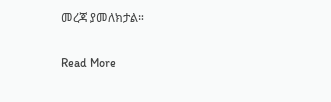መረጃ ያመለክታል።

Read More